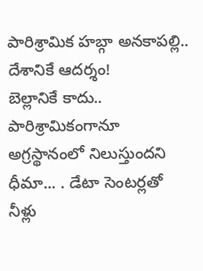పారిశ్రామిక హబ్గా అనకాపల్లి.. దేశానికే ఆదర్శం!
బెల్లానికే కాదు.. పారిశ్రామికంగానూ అగ్రస్థానంలో నిలుస్తుందని ధీమా... . డేటా సెంటర్లతో నీళ్లు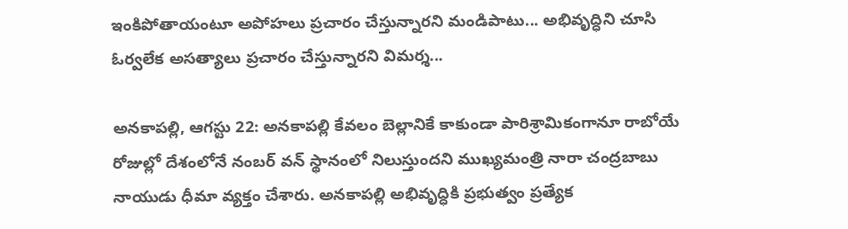ఇంకిపోతాయంటూ అపోహలు ప్రచారం చేస్తున్నారని మండిపాటు... అభివృద్ధిని చూసి ఓర్వలేక అసత్యాలు ప్రచారం చేస్తున్నారని విమర్శ...

అనకాపల్లి, ఆగస్టు 22: అనకాపల్లి కేవలం బెల్లానికే కాకుండా పారిశ్రామికంగానూ రాబోయే రోజుల్లో దేశంలోనే నంబర్ వన్ స్థానంలో నిలుస్తుందని ముఖ్యమంత్రి నారా చంద్రబాబు నాయుడు ధీమా వ్యక్తం చేశారు. అనకాపల్లి అభివృద్ధికి ప్రభుత్వం ప్రత్యేక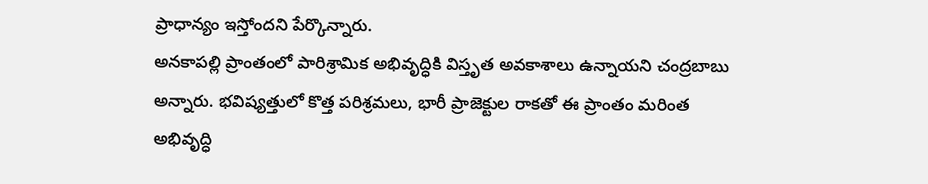ప్రాధాన్యం ఇస్తోందని పేర్కొన్నారు.
అనకాపల్లి ప్రాంతంలో పారిశ్రామిక అభివృద్ధికి విస్తృత అవకాశాలు ఉన్నాయని చంద్రబాబు అన్నారు. భవిష్యత్తులో కొత్త పరిశ్రమలు, భారీ ప్రాజెక్టుల రాకతో ఈ ప్రాంతం మరింత అభివృద్ధి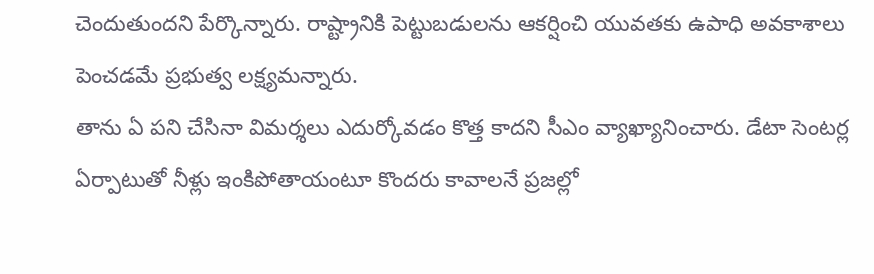చెందుతుందని పేర్కొన్నారు. రాష్ట్రానికి పెట్టుబడులను ఆకర్షించి యువతకు ఉపాధి అవకాశాలు పెంచడమే ప్రభుత్వ లక్ష్యమన్నారు.
తాను ఏ పని చేసినా విమర్శలు ఎదుర్కోవడం కొత్త కాదని సీఎం వ్యాఖ్యానించారు. డేటా సెంటర్ల ఏర్పాటుతో నీళ్లు ఇంకిపోతాయంటూ కొందరు కావాలనే ప్రజల్లో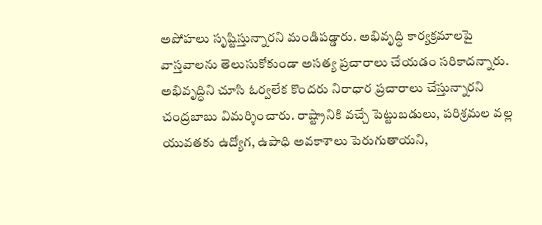అపోహలు సృష్టిస్తున్నారని మండిపడ్డారు. అభివృద్ధి కార్యక్రమాలపై వాస్తవాలను తెలుసుకోకుండా అసత్య ప్రచారాలు చేయడం సరికాదన్నారు.
అభివృద్ధిని చూసి ఓర్వలేక కొందరు నిరాధార ప్రచారాలు చేస్తున్నారని చంద్రబాబు విమర్శించారు. రాష్ట్రానికి వచ్చే పెట్టుబడులు, పరిశ్రమల వల్ల యువతకు ఉద్యోగ, ఉపాధి అవకాశాలు పెరుగుతాయని,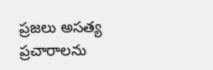ప్రజలు అసత్య ప్రచారాలను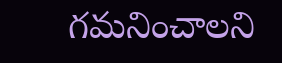గమనించాలని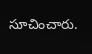సూచించారు.